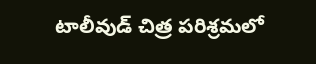టాలీవుడ్ చిత్ర పరిశ్రమలో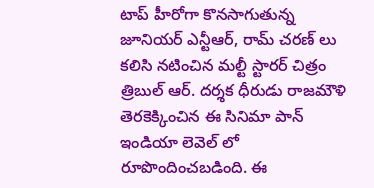టాప్ హీరోగా కొనసాగుతున్న జూనియర్ ఎన్టీఆర్, రామ్ చరణ్ లు కలిసి నటించిన మల్టీ స్టారర్ చిత్రం త్రిబుల్ ఆర్. దర్శక ధీరుడు రాజమౌళి తెరకెక్కించిన ఈ సినిమా పాన్ ఇండియా లెవెల్ లో రూపొందించబడింది. ఈ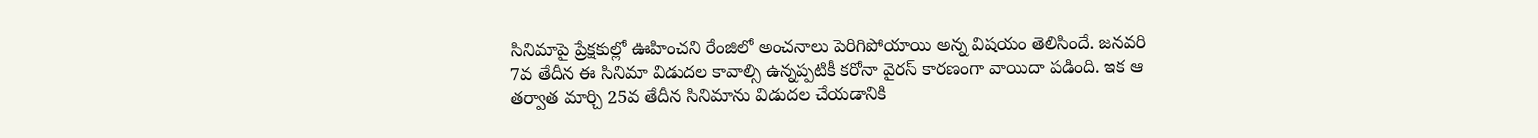సినిమాపై ప్రేక్షకుల్లో ఊహించని రేంజిలో అంచనాలు పెరిగిపోయాయి అన్న విషయం తెలిసిందే. జనవరి 7వ తేదీన ఈ సినిమా విడుదల కావాల్సి ఉన్నప్పటికీ కరోనా వైరస్ కారణంగా వాయిదా పడింది. ఇక ఆ తర్వాత మార్చి 25వ తేదీన సినిమాను విడుదల చేయడానికి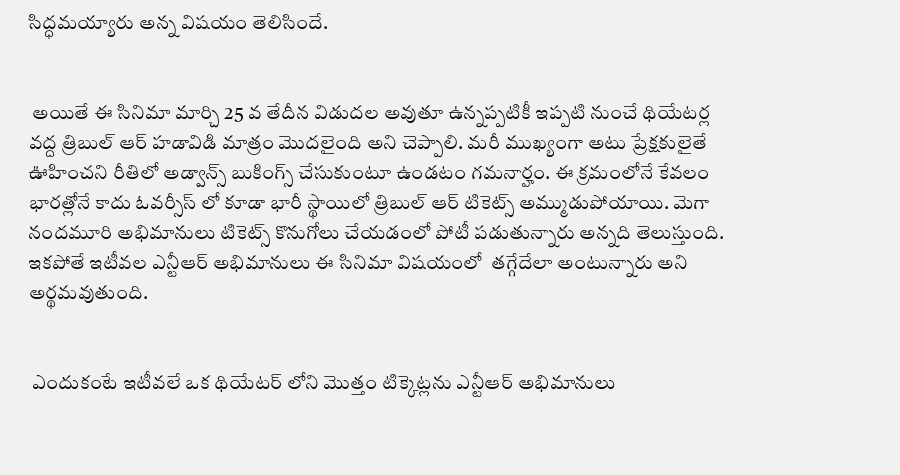సిద్ధమయ్యారు అన్న విషయం తెలిసిందే.


 అయితే ఈ సినిమా మార్చి 25 వ తేదీన విడుదల అవుతూ ఉన్నప్పటికీ ఇప్పటి నుంచే థియేటర్ల వద్ద త్రిబుల్ ఆర్ హడావిడి మాత్రం మొదలైంది అని చెప్పాలి. మరీ ముఖ్యంగా అటు ప్రేక్షకులైతే ఊహించని రీతిలో అడ్వాన్స్ బుకింగ్స్ చేసుకుంటూ ఉండటం గమనార్హం. ఈ క్రమంలోనే కేవలం భారత్లోనే కాదు ఓవర్సీస్ లో కూడా భారీ స్థాయిలో త్రిబుల్ ఆర్ టికెట్స్ అమ్ముడుపోయాయి. మెగా నందమూరి అభిమానులు టికెట్స్ కొనుగోలు చేయడంలో పోటీ పడుతున్నారు అన్నది తెలుస్తుంది. ఇకపోతే ఇటీవల ఎన్టీఆర్ అభిమానులు ఈ సినిమా విషయంలో  తగ్గేదేలా అంటున్నారు అని అర్థమవుతుంది.


 ఎందుకంటే ఇటీవలే ఒక థియేటర్ లోని మొత్తం టిక్కెట్లను ఎన్టీఆర్ అభిమానులు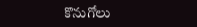కొనుగోలు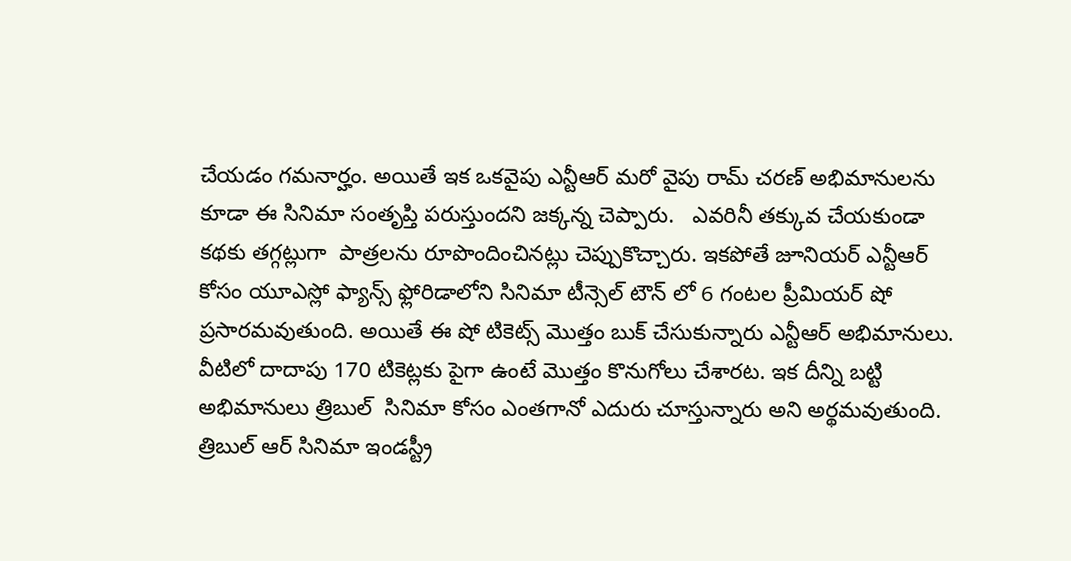చేయడం గమనార్హం. అయితే ఇక ఒకవైపు ఎన్టీఆర్ మరో వైపు రామ్ చరణ్ అభిమానులను కూడా ఈ సినిమా సంతృప్తి పరుస్తుందని జక్కన్న చెప్పారు.   ఎవరినీ తక్కువ చేయకుండా కథకు తగ్గట్లుగా  పాత్రలను రూపొందించినట్లు చెప్పుకొచ్చారు. ఇకపోతే జూనియర్ ఎన్టీఆర్ కోసం యూఎస్లో ఫ్యాన్స్ ఫ్లోరిడాలోని సినిమా టీన్సెల్ టౌన్ లో 6 గంటల ప్రీమియర్ షో ప్రసారమవుతుంది. అయితే ఈ షో టికెట్స్ మొత్తం బుక్ చేసుకున్నారు ఎన్టీఆర్ అభిమానులు. వీటిలో దాదాపు 170 టికెట్లకు పైగా ఉంటే మొత్తం కొనుగోలు చేశారట. ఇక దీన్ని బట్టి అభిమానులు త్రిబుల్  సినిమా కోసం ఎంతగానో ఎదురు చూస్తున్నారు అని అర్థమవుతుంది. త్రిబుల్ ఆర్ సినిమా ఇండస్ట్రీ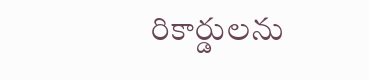రికార్డులను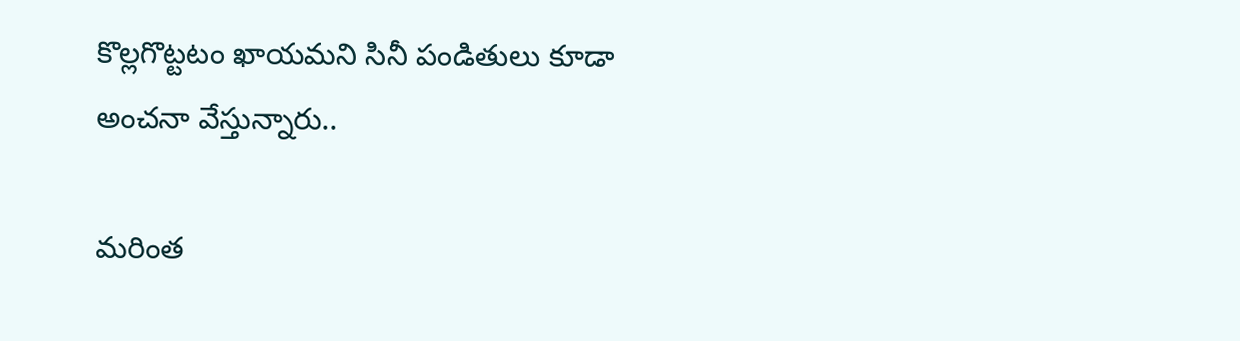కొల్లగొట్టటం ఖాయమని సినీ పండితులు కూడా అంచనా వేస్తున్నారు..

మరింత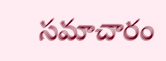సమాచారం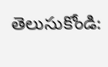తెలుసుకోండి: